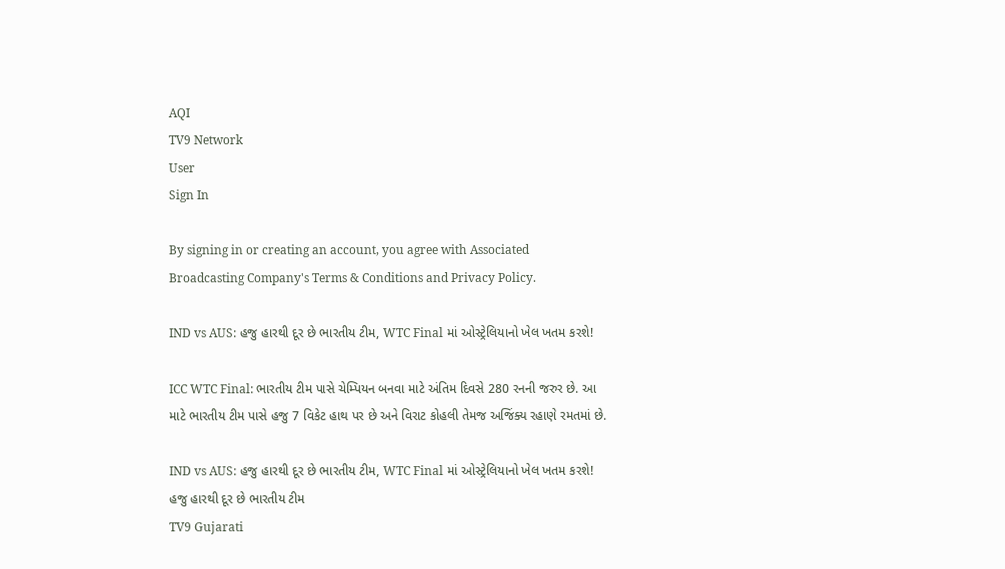AQI
TV9 Network
User
Sign In

By signing in or creating an account, you agree with Associated Broadcasting Company's Terms & Conditions and Privacy Policy.

IND vs AUS: હજુ હારથી દૂર છે ભારતીય ટીમ, WTC Final માં ઓસ્ટ્રેલિયાનો ખેલ ખતમ કરશે!

ICC WTC Final: ભારતીય ટીમ પાસે ચેમ્પિયન બનવા માટે અંતિમ દિવસે 280 રનની જરુર છે. આ માટે ભારતીય ટીમ પાસે હજુ 7 વિકેટ હાથ પર છે અને વિરાટ કોહલી તેમજ અજિંક્ય રહાણે રમતમાં છે.

IND vs AUS: હજુ હારથી દૂર છે ભારતીય ટીમ, WTC Final માં ઓસ્ટ્રેલિયાનો ખેલ ખતમ કરશે!
હજુ હારથી દૂર છે ભારતીય ટીમ
TV9 Gujarati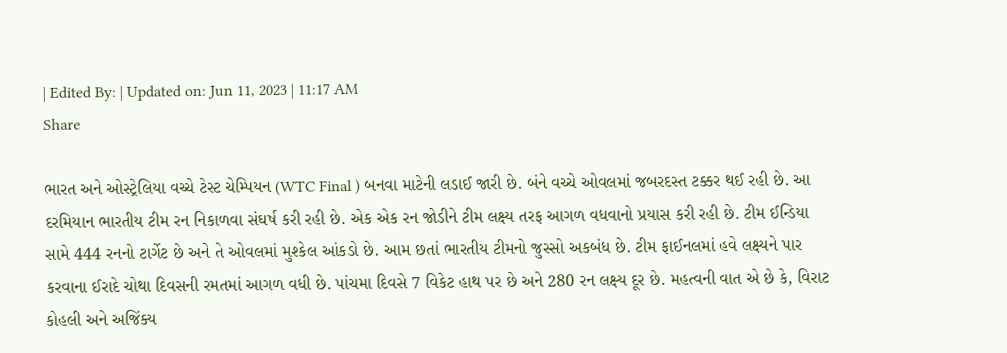| Edited By: | Updated on: Jun 11, 2023 | 11:17 AM
Share

ભારત અને ઓસ્ટ્રેલિયા વચ્ચે ટેસ્ટ ચેમ્પિયન (WTC Final ) બનવા માટેની લડાઈ જારી છે. બંને વચ્ચે ઓવલમાં જબરદસ્ત ટક્કર થઈ રહી છે. આ દરમિયાન ભારતીય ટીમ રન નિકાળવા સંઘર્ષ કરી રહી છે. એક એક રન જોડીને ટીમ લક્ષ્ય તરફ આગળ વધવાનો પ્રયાસ કરી રહી છે. ટીમ ઈન્ડિયા સામે 444 રનનો ટાર્ગેટ છે અને તે ઓવલમાં મુશ્કેલ આંકડો છે. આમ છતાં ભારતીય ટીમનો જુસ્સો અકબંધ છે. ટીમ ફાઈનલમાં હવે લક્ષ્યને પાર કરવાના ઈરાદે ચોથા દિવસની રમતમાં આગળ વધી છે. પાંચમા દિવસે 7 વિકેટ હાથ પર છે અને 280 રન લક્ષ્ય દૂર છે. મહત્વની વાત એ છે કે, વિરાટ કોહલી અને અજિંક્ય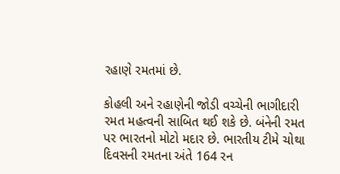રહાણે રમતમાં છે.

કોહલી અને રહાણેની જોડી વચ્ચેની ભાગીદારી રમત મહત્વની સાબિત થઈ શકે છે. બંનેની રમત પર ભારતનો મોટો મદાર છે. ભારતીય ટીમે ચોથા દિવસની રમતના અંતે 164 રન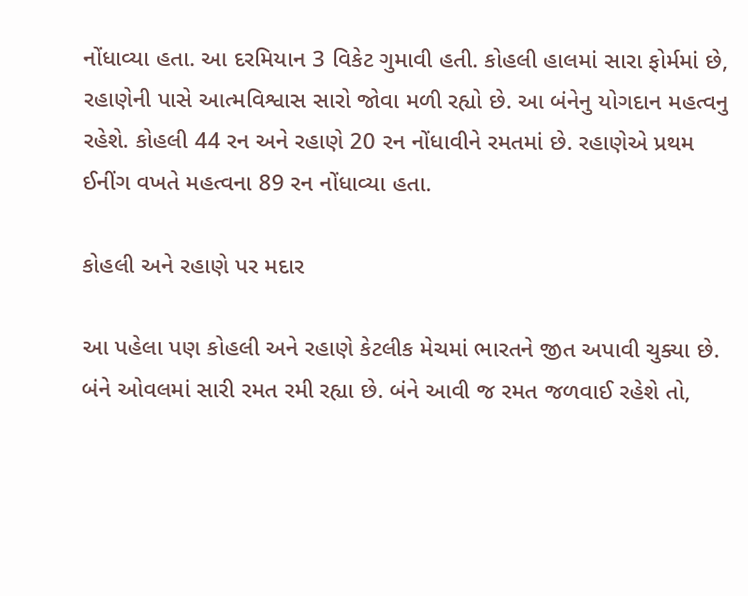નોંધાવ્યા હતા. આ દરમિયાન 3 વિકેટ ગુમાવી હતી. કોહલી હાલમાં સારા ફોર્મમાં છે, રહાણેની પાસે આત્મવિશ્વાસ સારો જોવા મળી રહ્યો છે. આ બંનેનુ યોગદાન મહત્વનુ રહેશે. કોહલી 44 રન અને રહાણે 20 રન નોંધાવીને રમતમાં છે. રહાણેએ પ્રથમ ઈનીંગ વખતે મહત્વના 89 રન નોંધાવ્યા હતા.

કોહલી અને રહાણે પર મદાર

આ પહેલા પણ કોહલી અને રહાણે કેટલીક મેચમાં ભારતને જીત અપાવી ચુક્યા છે. બંને ઓવલમાં સારી રમત રમી રહ્યા છે. બંને આવી જ રમત જળવાઈ રહેશે તો,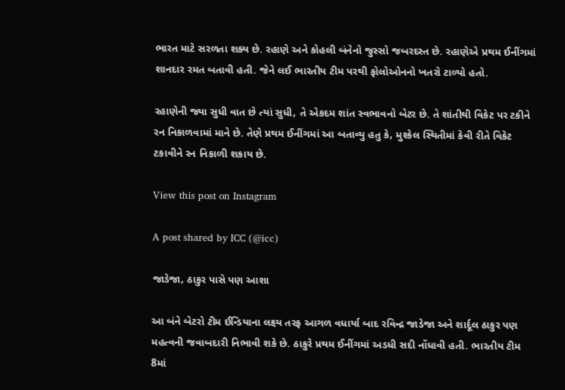ભારત માટે સરળતા શક્ય છે. રહાણે અને કોહલી બંનેનો જુસ્સો જબરદસ્ત છે. રહાણેએ પ્રથમ ઈનીંગમાં શાનદાર રમત બતાવી હતી. જેને લઈ ભારતીય ટીમ પરથી ફોલોઓનનો ખતરો ટાળ્યો હતો.

રહાણેની જ્યા સુધી વાત છે ત્યાં સુધી, તે એકદમ શાંત સ્વભાવનો બેટર છે. તે શાંતીથી વિકેટ પર ટકીને રન નિકાળવામાં માને છે. તેણે પ્રથમ ઈનીંગમાં આ બતાવ્યુ હતુ કે, મુશ્કેલ સ્થિતીમાં કેવી રીતે વિકેટ ટકાવીને રન નિકાળી શકાય છે.

View this post on Instagram

A post shared by ICC (@icc)

જાડેજા, ઠાકુર પાસે પણ આશા

આ બંને બેટરો ટીમ ઈન્ડિયાના લક્ષ્ય તરફ આગળ વધાર્યા બાદ રવિન્દ્ર જાડેજા અને શાર્દૂલ ઠાકુર પણ મહત્વની જવાબદારી નિભાવી શકે છે. ઠાકુરે પ્રથમ ઈનીંગમાં અડધી સદી નોંધાવી હતી. ભારતીય ટીમ 8માં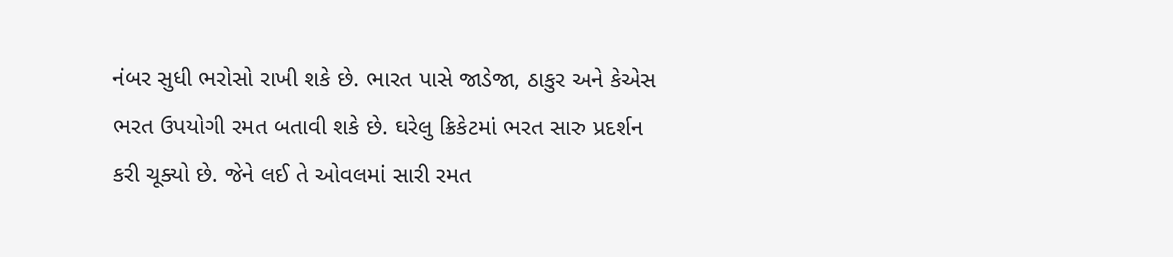નંબર સુધી ભરોસો રાખી શકે છે. ભારત પાસે જાડેજા, ઠાકુર અને કેએસ ભરત ઉપયોગી રમત બતાવી શકે છે. ઘરેલુ ક્રિકેટમાં ભરત સારુ પ્રદર્શન કરી ચૂક્યો છે. જેને લઈ તે ઓવલમાં સારી રમત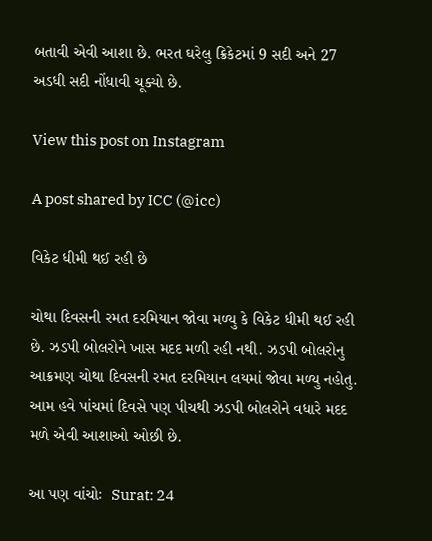બતાવી એવી આશા છે. ભરત ઘરેલુ ક્રિકેટમાં 9 સદી અને 27 અડધી સદી નોંધાવી ચૂક્યો છે.

View this post on Instagram

A post shared by ICC (@icc)

વિકેટ ધીમી થઈ રહી છે

ચોથા દિવસની રમત દરમિયાન જોવા મળ્યુ કે વિકેટ ધીમી થઈ રહી છે. ઝડપી બોલરોને ખાસ મદદ મળી રહી નથી. ઝડપી બોલરોનુ આક્રમણ ચોથા દિવસની રમત દરમિયાન લયમાં જોવા મળ્યુ નહોતુ. આમ હવે પાંચમાં દિવસે પણ પીચથી ઝડપી બોલરોને વધારે મદદ મળે એવી આશાઓ ઓછી છે.

આ પણ વાંચોઃ  Surat: 24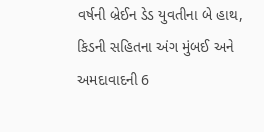વર્ષની બ્રેઈન ડેડ યુવતીના બે હાથ, કિડની સહિતના અંગ મુંબઈ અને અમદાવાદની 6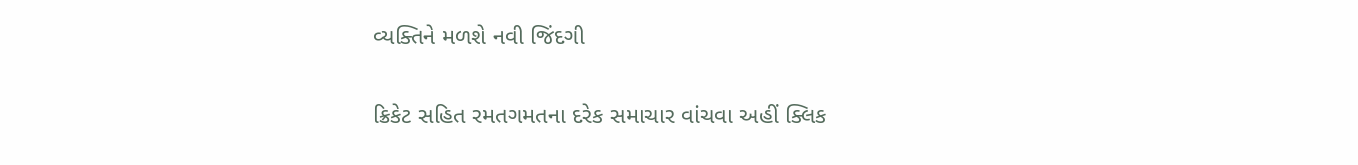વ્યક્તિને મળશે નવી જિંદગી

ક્રિકેટ સહિત રમતગમતના દરેક સમાચાર વાંચવા અહીં ક્લિક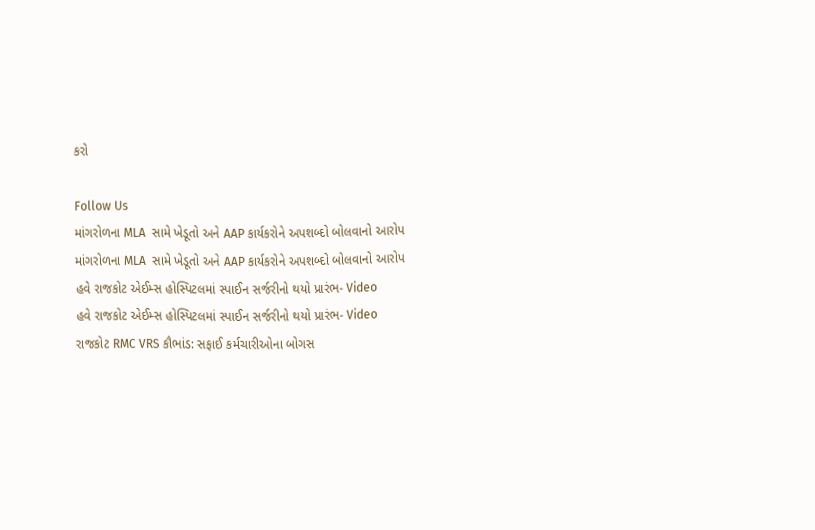કરો

Follow Us
માંગરોળના MLA  સામે ખેડૂતો અને AAP કાર્યકરોને અપશબ્દો બોલવાનો આરોપ
માંગરોળના MLA  સામે ખેડૂતો અને AAP કાર્યકરોને અપશબ્દો બોલવાનો આરોપ
હવે રાજકોટ એઈમ્સ હોસ્પિટલમાં સ્પાઈન સર્જરીનો થયો પ્રારંભ- Video
હવે રાજકોટ એઈમ્સ હોસ્પિટલમાં સ્પાઈન સર્જરીનો થયો પ્રારંભ- Video
રાજકોટ RMC VRS કૌભાંડ: સફાઈ કર્મચારીઓના બોગસ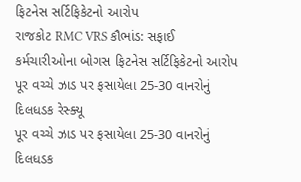ફિટનેસ સર્ટિફિકેટનો આરોપ
રાજકોટ RMC VRS કૌભાંડ: સફાઈ કર્મચારીઓના બોગસ ફિટનેસ સર્ટિફિકેટનો આરોપ
પૂર વચ્ચે ઝાડ પર ફસાયેલા 25-30 વાનરોનું દિલધડક રેસ્ક્યૂ
પૂર વચ્ચે ઝાડ પર ફસાયેલા 25-30 વાનરોનું દિલધડક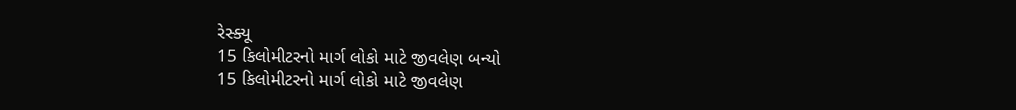રેસ્ક્યૂ
15 કિલોમીટરનો માર્ગ લોકો માટે જીવલેણ બન્યો
15 કિલોમીટરનો માર્ગ લોકો માટે જીવલેણ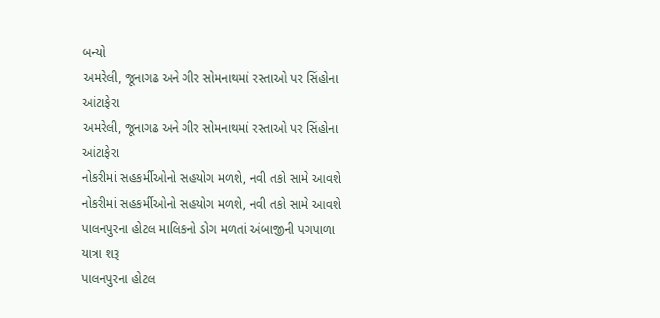બન્યો
અમરેલી, જૂનાગઢ અને ગીર સોમનાથમાં રસ્તાઓ પર સિંહોના આંટાફેરા
અમરેલી, જૂનાગઢ અને ગીર સોમનાથમાં રસ્તાઓ પર સિંહોના આંટાફેરા
નોકરીમાં સહકર્મીઓનો સહયોગ મળશે, નવી તકો સામે આવશે
નોકરીમાં સહકર્મીઓનો સહયોગ મળશે, નવી તકો સામે આવશે
પાલનપુરના હોટલ માલિકનો ડોગ મળતાં અંબાજીની પગપાળા યાત્રા શરૂ
પાલનપુરના હોટલ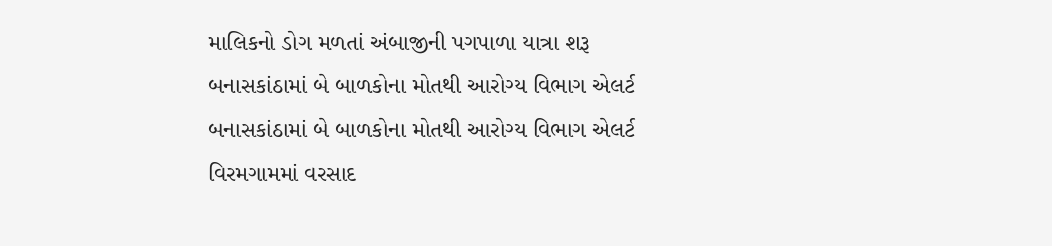માલિકનો ડોગ મળતાં અંબાજીની પગપાળા યાત્રા શરૂ
બનાસકાંઠામાં બે બાળકોના મોતથી આરોગ્ય વિભાગ એલર્ટ
બનાસકાંઠામાં બે બાળકોના મોતથી આરોગ્ય વિભાગ એલર્ટ
વિરમગામમાં વરસાદ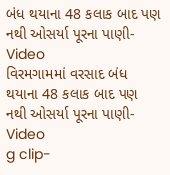બંધ થયાના 48 કલાક બાદ પણ નથી ઓસર્યા પૂરના પાણી- Video
વિરમગામમાં વરસાદ બંધ થયાના 48 કલાક બાદ પણ નથી ઓસર્યા પૂરના પાણી- Video
g clip-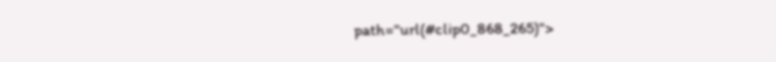path="url(#clip0_868_265)">